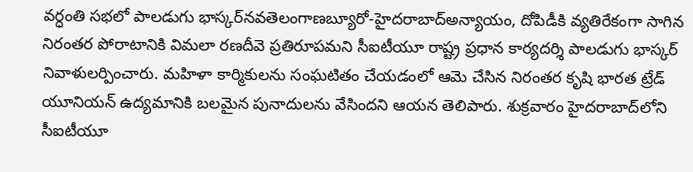వర్ధంతి సభలో పాలడుగు భాస్కర్‌నవతెలంగాణబ్యూరో-హైదరాబాద్‌అన్యాయం, దోపిడీకి వ్యతిరేకంగా సాగిన నిరంతర పోరాటానికి విమలా రణదీవె ప్రతిరూపమని సీఐటీయూ రాష్ట్ర ప్రధాన కార్యదర్శి పాలడుగు భాస్కర్ నివాళులర్పించారు. మహిళా కార్మికులను సంఘటితం చేయడంలో ఆమె చేసిన నిరంతర కృషి భారత ట్రేడ్ యూనియన్ ఉద్యమానికి బలమైన పునాదులను వేసిందని ఆయన తెలిపారు. శుక్రవారం హైదరాబాద్‌‌లోని సీఐటీయూ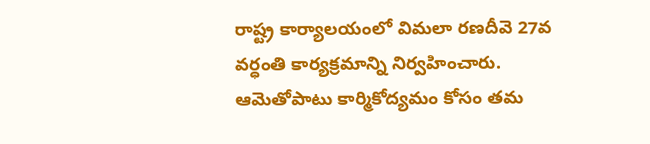రాష్ట్ర కార్యాలయంలో విమలా రణదీవె 27వ వర్ధంతి కార్యక్రమాన్ని నిర్వహించారు. ఆమెతోపాటు కార్మికోద్యమం కోసం తమ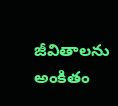జీవితాలను అంకితం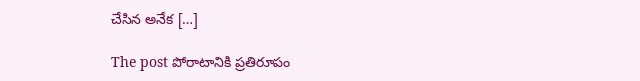చేసిన అనేక […]

The post పోరాటానికి ప్రతిరూపం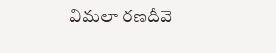విమలా రణదీవె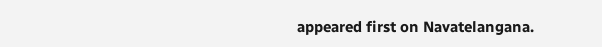appeared first on Navatelangana.